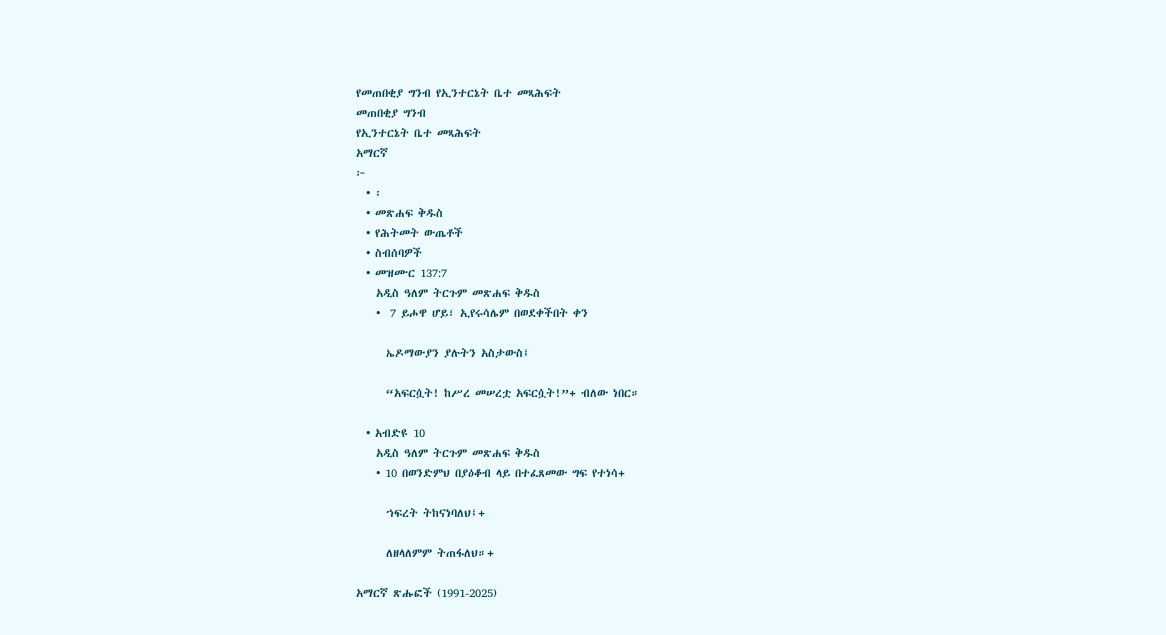የመጠበቂያ ግንብ የኢንተርኔት ቤተ መጻሕፍት
መጠበቂያ ግንብ
የኢንተርኔት ቤተ መጻሕፍት
አማርኛ
፦
  • ፡
  • መጽሐፍ ቅዱስ
  • የሕትመት ውጤቶች
  • ስብሰባዎች
  • መዝሙር 137:7
    አዲስ ዓለም ትርጉም መጽሐፍ ቅዱስ
    •  7 ይሖዋ ሆይ፣ ኢየሩሳሌም በወደቀችበት ቀን

      ኤዶማውያን ያሉትን አስታውስ፤

      “አፍርሷት! ከሥረ መሠረቷ አፍርሷት!”+ ብለው ነበር።

  • አብድዩ 10
    አዲስ ዓለም ትርጉም መጽሐፍ ቅዱስ
    • 10 በወንድምህ በያዕቆብ ላይ በተፈጸመው ግፍ የተነሳ+

      ኀፍረት ትከናነባለህ፤+

      ለዘላለምም ትጠፋለህ።+

አማርኛ ጽሑፎች (1991-2025)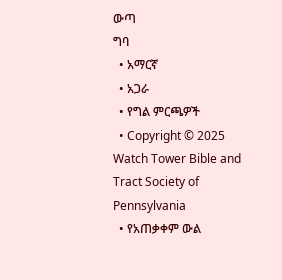ውጣ
ግባ
  • አማርኛ
  • አጋራ
  • የግል ምርጫዎች
  • Copyright © 2025 Watch Tower Bible and Tract Society of Pennsylvania
  • የአጠቃቀም ውል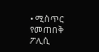• ሚስጥር የመጠበቅ ፖሊሲ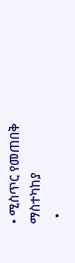• ሚስጥር የመጠበቅ ማስተካከያ
  •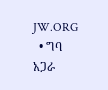JW.ORG
  • ግባ
አጋራ